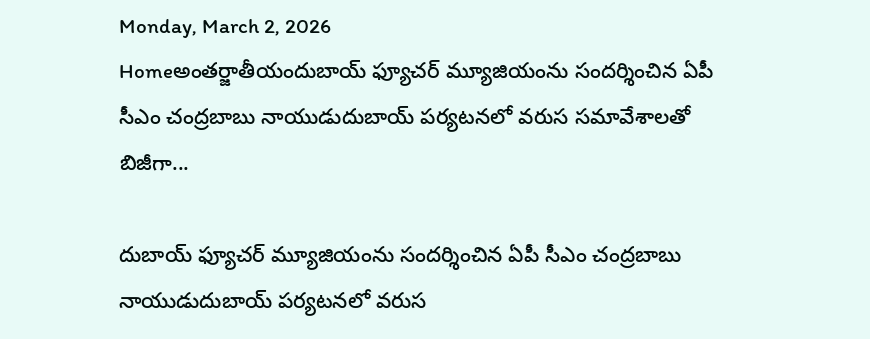Monday, March 2, 2026
Homeఅంతర్జాతీయందుబాయ్ ఫ్యూచర్ మ్యూజియంను సందర్శించిన ఏపీ సీఎం చంద్రబాబు నాయుడుదుబాయ్ పర్యటనలో వరుస సమావేశాలతో బిజీగా...

దుబాయ్ ఫ్యూచర్ మ్యూజియంను సందర్శించిన ఏపీ సీఎం చంద్రబాబు నాయుడుదుబాయ్ పర్యటనలో వరుస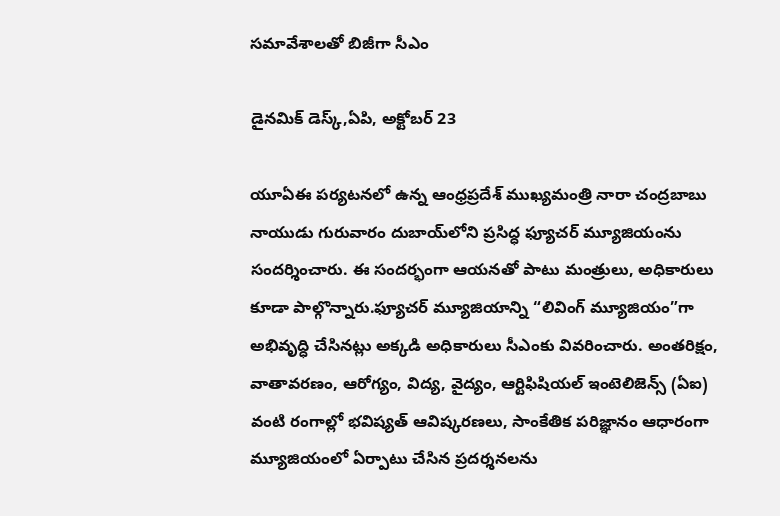సమావేశాలతో బిజీగా సీఎం

డైనమిక్ డెస్క్,ఏపి, అక్టోబర్ 23

యూఏఈ పర్యటనలో ఉన్న ఆంధ్రప్రదేశ్ ముఖ్యమంత్రి నారా చంద్రబాబు నాయుడు గురువారం దుబాయ్‌లోని ప్రసిద్ధ ఫ్యూచర్ మ్యూజియం‌ను సందర్శించారు. ఈ సందర్భంగా ఆయనతో పాటు మంత్రులు, అధికారులు కూడా పాల్గొన్నారు.ఫ్యూచర్ మ్యూజియాన్ని “లివింగ్ మ్యూజియం”గా అభివృద్ధి చేసినట్లు అక్కడి అధికారులు సీఎంకు వివరించారు. అంతరిక్షం, వాతావరణం, ఆరోగ్యం, విద్య, వైద్యం, ఆర్టిఫిషియల్ ఇంటెలిజెన్స్ (ఏఐ) వంటి రంగాల్లో భవిష్యత్ ఆవిష్కరణలు, సాంకేతిక పరిజ్ఞానం ఆధారంగా మ్యూజియంలో ఏర్పాటు చేసిన ప్రదర్శనలను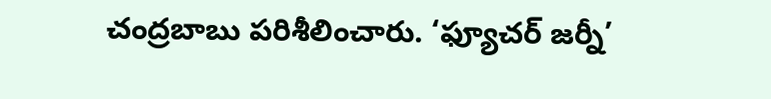చంద్రబాబు పరిశీలించారు. ‘ఫ్యూచర్ జర్నీ’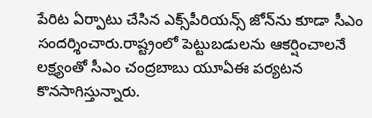పేరిట ఏర్పాటు చేసిన ఎక్స్‌పీరియన్స్‌ జోన్‌ను కూడా సీఎం సందర్శించారు.రాష్ట్రంలో పెట్టుబడులను ఆకర్షించాలనే లక్ష్యంతో సీఎం చంద్రబాబు యూఏఈ పర్యటన కొనసాగిస్తున్నారు.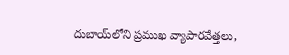దుబాయ్‌లోని ప్రముఖ వ్యాపారవేత్తలు,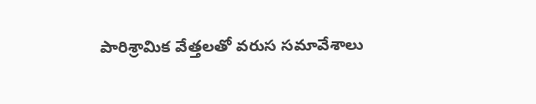పారిశ్రామిక వేత్తలతో వరుస సమావేశాలు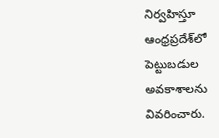నిర్వహిస్తూ ఆంధ్రప్రదేశ్‌లో పెట్టుబడుల అవకాశాలను వివరించారు.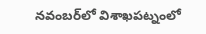నవంబర్‌లో విశాఖపట్నంలో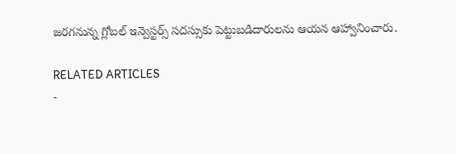జరగనున్న గ్లోబల్ ఇన్వెస్టర్స్ సదస్సుకు పెట్టుబడిదారులను ఆయన ఆహ్వానించారు.

RELATED ARTICLES
-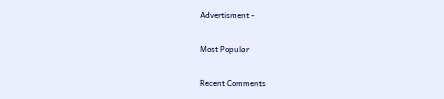Advertisment -

Most Popular

Recent Comments